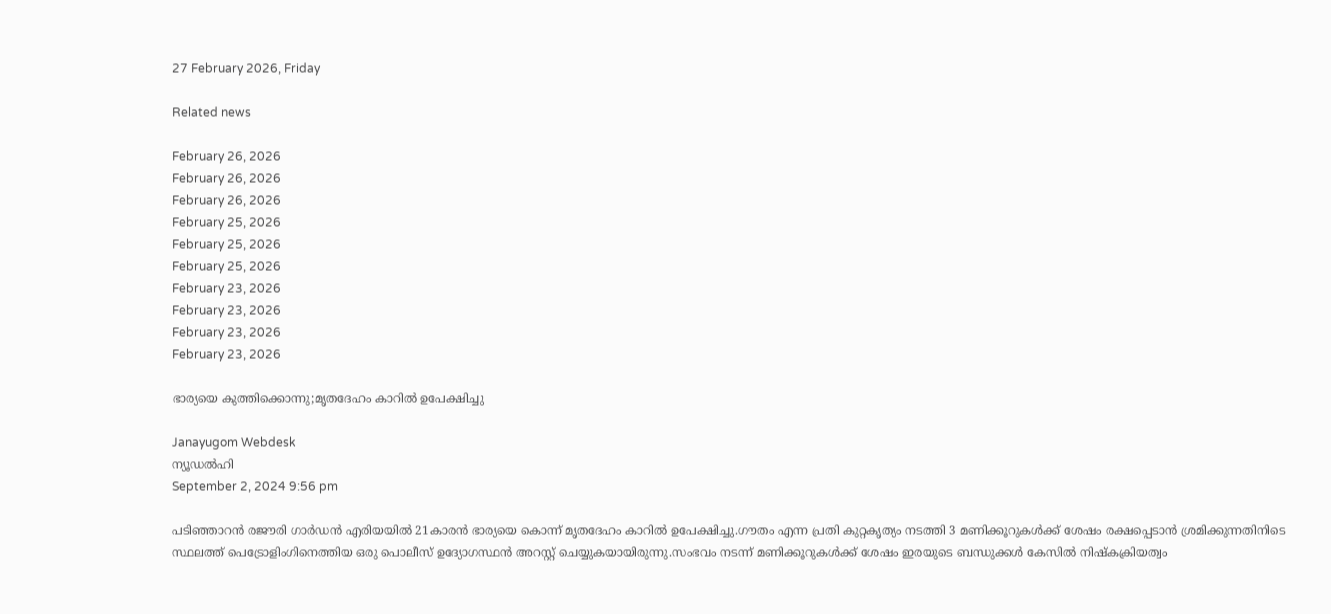27 February 2026, Friday

Related news

February 26, 2026
February 26, 2026
February 26, 2026
February 25, 2026
February 25, 2026
February 25, 2026
February 23, 2026
February 23, 2026
February 23, 2026
February 23, 2026

ഭാര്യയെ കുത്തിക്കൊന്നു;മൃതദേഹം കാറില്‍ ഉപേക്ഷിച്ചു

Janayugom Webdesk
ന്യൂഡല്‍ഹി
September 2, 2024 9:56 pm

പടിഞ്ഞാറന്‍ രജൗരി ഗാര്‍ഡന്‍ എരിയയില്‍ 21കാരന്‍ ഭാര്യയെ കൊന്ന് മൃതദേഹം കാറില്‍ ഉപേക്ഷിച്ചു.ഗൗതം എന്ന പ്രതി കുറ്റകൃത്യം നടത്തി 3 മണിക്കൂറുകള്‍ക്ക് ശേഷം രക്ഷപ്പെടാന്‍ ശ്രമിക്കുന്നതിനിടെ സ്ഥലത്ത് പെട്രോളിംഗിനെത്തിയ ഒരു പൊലീസ് ഉദ്യോഗസ്ഥന്‍ അറസ്റ്റ് ചെയ്യുകയായിരുന്നു.സംഭവം നടന്ന് മണിക്കൂറുകള്‍ക്ക് ശേഷം ഇരയുടെ ബന്ധുക്കള്‍ കേസില്‍ നിഷ്കക്രിയത്വം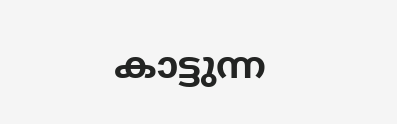കാട്ടുന്ന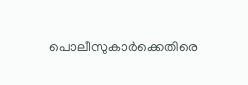പൊലീസുകാര്‍ക്കെതിരെ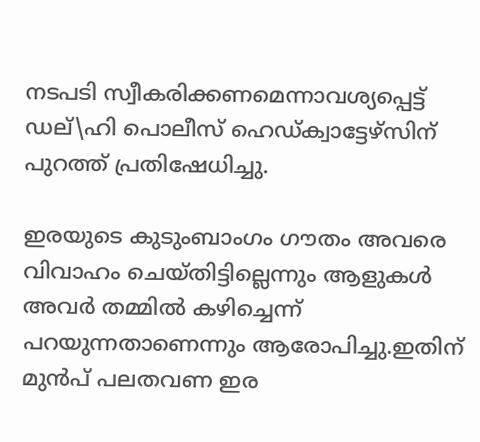നടപടി സ്വീകരിക്കണമെന്നാവശ്യപ്പെട്ട് ഡല്\ഹി പൊലീസ് ഹെഡ്ക്വാട്ടേഴ്സിന് പുറത്ത് പ്രതിഷേധിച്ചു.

ഇരയുടെ കുടുംബാംഗം ഗൗതം അവരെ വിവാഹം ചെയ്തിട്ടില്ലെന്നും ആളുകള്‍ അവര്‍ തമ്മില്‍ കഴിച്ചെന്ന് പറയുന്നതാണെന്നും ആരോപിച്ചു.ഇതിന് മുന്‍പ് പലതവണ ഇര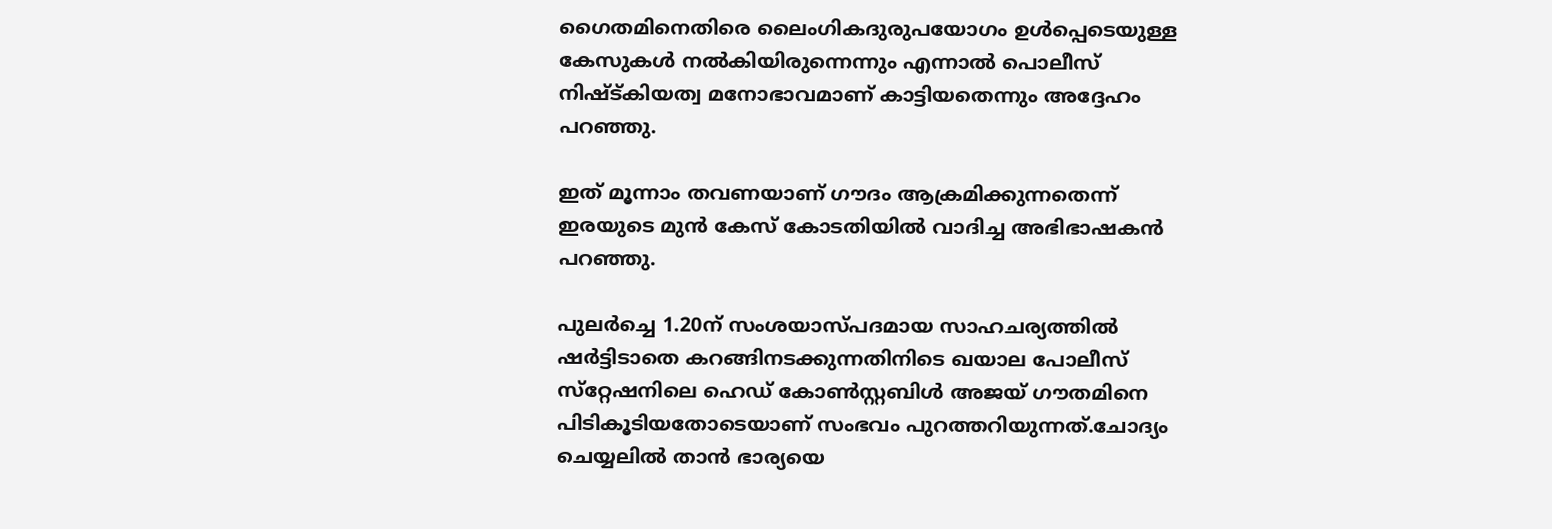ഗൈതമിനെതിരെ ലൈംഗികദുരുപയോഗം ഉള്‍പ്പെടെയുള്ള കേസുകള്‍ നല്‍കിയിരുന്നെന്നും എന്നാല്‍ പൊലീസ് നിഷ്ട്കിയത്വ മനോഭാവമാണ് കാട്ടിയതെന്നും അദ്ദേഹം പറഞ്ഞു.

ഇത് മൂന്നാം തവണയാണ് ഗൗദം ആക്രമിക്കുന്നതെന്ന് ഇരയുടെ മുൻ കേസ് കോടതിയില്‍ വാദിച്ച അഭിഭാഷകന്‍ പറഞ്ഞു.

പുലർച്ചെ 1.20ന് സംശയാസ്പദമായ സാഹചര്യത്തിൽ ഷർട്ടിടാതെ കറങ്ങിനടക്കുന്നതിനിടെ ഖയാല പോലീസ് സ്‌റ്റേഷനിലെ ഹെഡ് കോൺസ്റ്റബിൾ അജയ് ഗൗതമിനെ പിടികൂടിയതോടെയാണ് സംഭവം പുറത്തറിയുന്നത്.ചോദ്യം ചെയ്യലിൽ താൻ ഭാര്യയെ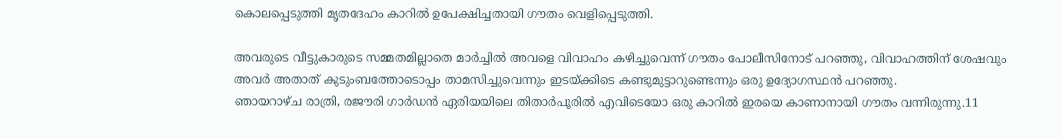കൊലപ്പെടുത്തി മൃതദേഹം കാറിൽ ഉപേക്ഷിച്ചതായി ഗൗതം വെളിപ്പെടുത്തി.

അവരുടെ വീട്ടുകാരുടെ സമ്മതമില്ലാതെ മാർച്ചിൽ അവളെ വിവാഹം കഴിച്ചുവെന്ന് ഗൗതം പോലീസിനോട് പറഞ്ഞു, വിവാഹത്തിന് ശേഷവും അവർ അതാത് കുടുംബത്തോടൊപ്പം താമസിച്ചുവെന്നും ഇടയ്ക്കിടെ കണ്ടുമുട്ടാറുണ്ടെന്നും ഒരു ഉദ്യോഗസ്ഥൻ പറഞ്ഞു.
ഞായറാഴ്ച രാത്രി, രജൗരി ഗാർഡൻ ഏരിയയിലെ തിതാർപൂരിൽ എവിടെയോ ഒരു കാറിൽ ഇരയെ കാണാനായി ഗൗതം വന്നിരുന്നു.11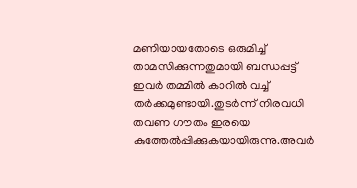മണിയായതോടെ ഒരുമിച്ച് താമസിക്കുന്നതുമായി ബന്ധപ്പട്ട് ഇവര്‍ തമ്മില്‍ കാറില്‍ വച്ച് തര്‍ക്കമുണ്ടായി.തുടര്‍ന്ന് നിരവധി തവണ ഗൗതം ഇരയെ കുത്തേല്‍പ്പിക്കുകയായിരുന്നു.അവര്‍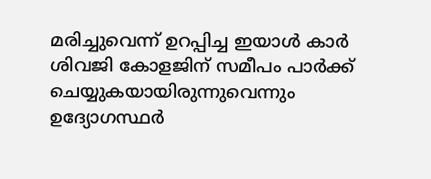മരിച്ചുവെന്ന് ഉറപ്പിച്ച ഇയാള്‍ കാര്‍ ശിവജി കോളജിന് സമീപം പാര്‍ക്ക് ചെയ്യുകയായിരുന്നുവെന്നും ഉദ്യോഗസ്ഥര്‍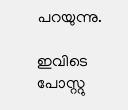പറയുന്നു.

ഇവിടെ പോസ്റ്റു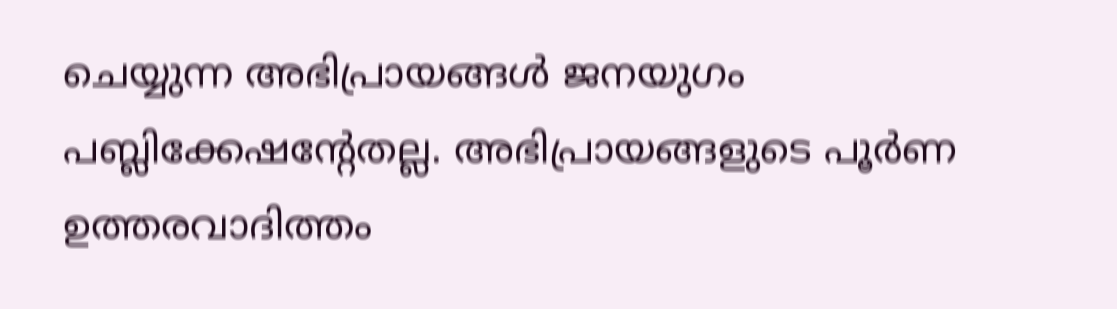ചെയ്യുന്ന അഭിപ്രായങ്ങള്‍ ജനയുഗം പബ്ലിക്കേഷന്റേതല്ല. അഭിപ്രായങ്ങളുടെ പൂര്‍ണ ഉത്തരവാദിത്തം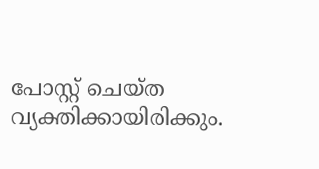പോസ്റ്റ് ചെയ്ത വ്യക്തിക്കായിരിക്കും.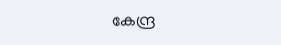കേന്ദ്ര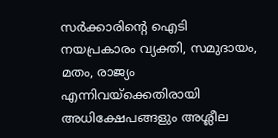സര്‍ക്കാരിന്റെ ഐടി നയപ്രകാരം വ്യക്തി, സമുദായം, മതം, രാജ്യം എന്നിവയ്‌ക്കെതിരായി അധിക്ഷേപങ്ങളും അശ്ലീല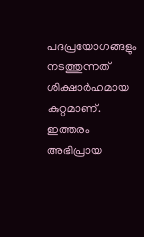പദപ്രയോഗങ്ങളും നടത്തുന്നത് ശിക്ഷാര്‍ഹമായ കുറ്റമാണ്. ഇത്തരം അഭിപ്രായ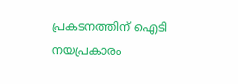പ്രകടനത്തിന് ഐടി നയപ്രകാരം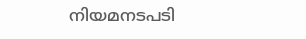നിയമനടപടി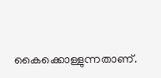കൈക്കൊള്ളുന്നതാണ്.